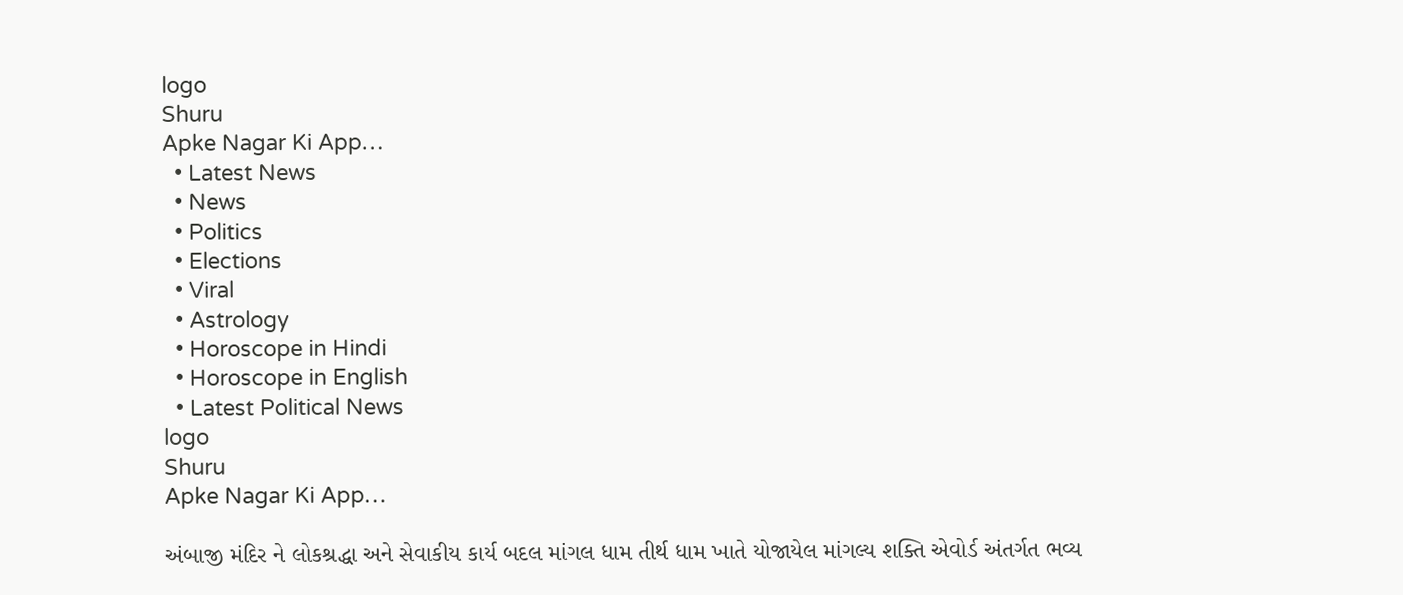logo
Shuru
Apke Nagar Ki App…
  • Latest News
  • News
  • Politics
  • Elections
  • Viral
  • Astrology
  • Horoscope in Hindi
  • Horoscope in English
  • Latest Political News
logo
Shuru
Apke Nagar Ki App…

અંબાજી મંદિર ને લોકશ્રદ્ધા અને સેવાકીય કાર્ય બદલ માંગલ ધામ તીર્થ ધામ ખાતે યોજાયેલ માંગલ્ય શક્તિ એવોર્ડ અંતર્ગત ભવ્ય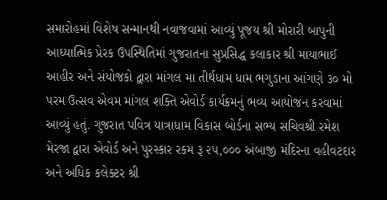સમારોહમાં વિશેષ સન્માનથી નવાજવામાં આવ્યું પૂજય શ્રી મોરારી બાપુની આધ્યાત્મિક પ્રેરક ઉપસ્થિતિમાં ગુજરાતના સુપ્રસિદ્ધ કલાકાર શ્રી માયાભાઈ આહીર અને સંયોજકો દ્વારા માંગલ મા તીર્થધામ ધામ ભગુડાના આંગણે ૩૦ મો પરમ ઉત્સવ એવમ માંગલ શક્તિ એવોર્ડ કાર્યક્રમનું ભવ્ય આયોજન કરવામાં આવ્યું હતું. ગુજરાત પવિત્ર યાત્રાધામ વિકાસ બોર્ડના સભ્ય સચિવશ્રી રમેશ મેરજા દ્વારા એવોર્ડ અને પુરસ્કાર રકમ રૂ ૨૫,૦૦૦ અંબાજી મંદિરના વહીવટદાર અને અધિક કલેક્ટર શ્રી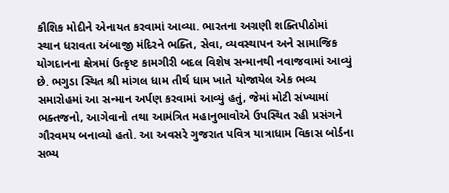કૌશિક મોદીને એનાયત કરવામાં આવ્યા. ભારતના અગ્રણી શક્તિપીઠોમાં સ્થાન ધરાવતા અંબાજી મંદિરને ભક્તિ, સેવા, વ્યવસ્થાપન અને સામાજિક યોગદાનના ક્ષેત્રમાં ઉત્કૃષ્ટ કામગીરી બદલ વિશેષ સન્માનથી નવાજવામાં આવ્યું છે. ભગુડા સ્થિત શ્રી માંગલ ધામ તીર્થ ધામ ખાતે યોજાયેલ એક ભવ્ય સમારોહમાં આ સન્માન અર્પણ કરવામાં આવ્યું હતું, જેમાં મોટી સંખ્યામાં ભક્તજનો, આગેવાનો તથા આમંત્રિત મહાનુભાવોએ ઉપસ્થિત રહી પ્રસંગને ગૌરવમય બનાવ્યો હતો. આ અવસરે ગુજરાત પવિત્ર યાત્રાધામ વિકાસ બોર્ડના સભ્ય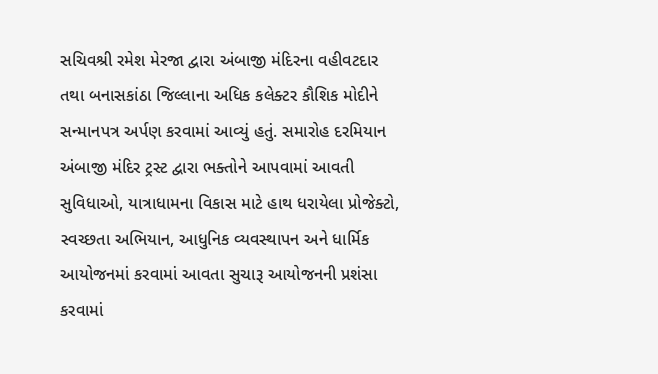સચિવશ્રી રમેશ મેરજા દ્વારા અંબાજી મંદિરના વહીવટદાર તથા બનાસકાંઠા જિલ્લાના અધિક કલેક્ટર કૌશિક મોદીને સન્માનપત્ર અર્પણ કરવામાં આવ્યું હતું. સમારોહ દરમિયાન અંબાજી મંદિર ટ્રસ્ટ દ્વારા ભક્તોને આપવામાં આવતી સુવિધાઓ, યાત્રાધામના વિકાસ માટે હાથ ધરાયેલા પ્રોજેક્ટો, સ્વચ્છતા અભિયાન, આધુનિક વ્યવસ્થાપન અને ધાર્મિક આયોજનમાં કરવામાં આવતા સુચારૂ આયોજનની પ્રશંસા કરવામાં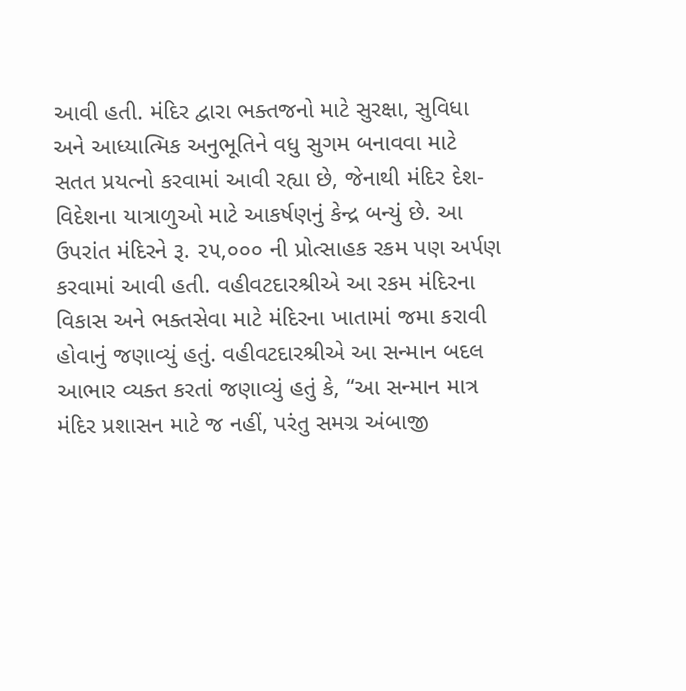આવી હતી. મંદિર દ્વારા ભક્તજનો માટે સુરક્ષા, સુવિધા અને આધ્યાત્મિક અનુભૂતિને વધુ સુગમ બનાવવા માટે સતત પ્રયત્નો કરવામાં આવી રહ્યા છે, જેનાથી મંદિર દેશ-વિદેશના યાત્રાળુઓ માટે આકર્ષણનું કેન્દ્ર બન્યું છે. આ ઉપરાંત મંદિરને રૂ. ૨૫,૦૦૦ ની પ્રોત્સાહક રકમ પણ અર્પણ કરવામાં આવી હતી. વહીવટદારશ્રીએ આ રકમ મંદિરના વિકાસ અને ભક્તસેવા માટે મંદિરના ખાતામાં જમા કરાવી હોવાનું જણાવ્યું હતું. વહીવટદારશ્રીએ આ સન્માન બદલ આભાર વ્યક્ત કરતાં જણાવ્યું હતું કે, “આ સન્માન માત્ર મંદિર પ્રશાસન માટે જ નહીં, પરંતુ સમગ્ર અંબાજી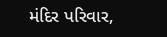મંદિર પરિવાર,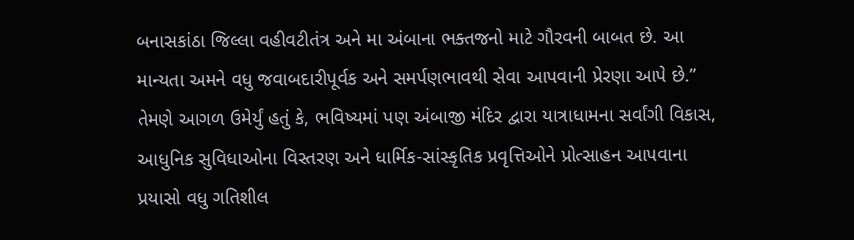બનાસકાંઠા જિલ્લા વહીવટીતંત્ર અને મા અંબાના ભક્તજનો માટે ગૌરવની બાબત છે. આ માન્યતા અમને વધુ જવાબદારીપૂર્વક અને સમર્પણભાવથી સેવા આપવાની પ્રેરણા આપે છે.” તેમણે આગળ ઉમેર્યું હતું કે, ભવિષ્યમાં પણ અંબાજી મંદિર દ્વારા યાત્રાધામના સર્વાંગી વિકાસ, આધુનિક સુવિધાઓના વિસ્તરણ અને ધાર્મિક-સાંસ્કૃતિક પ્રવૃત્તિઓને પ્રોત્સાહન આપવાના પ્રયાસો વધુ ગતિશીલ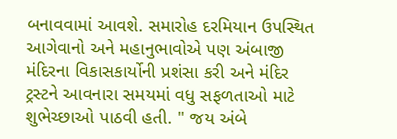બનાવવામાં આવશે. સમારોહ દરમિયાન ઉપસ્થિત આગેવાનો અને મહાનુભાવોએ પણ અંબાજી મંદિરના વિકાસકાર્યોની પ્રશંસા કરી અને મંદિર ટ્રસ્ટને આવનારા સમયમાં વધુ સફળતાઓ માટે શુભેચ્છાઓ પાઠવી હતી. " જય અંબે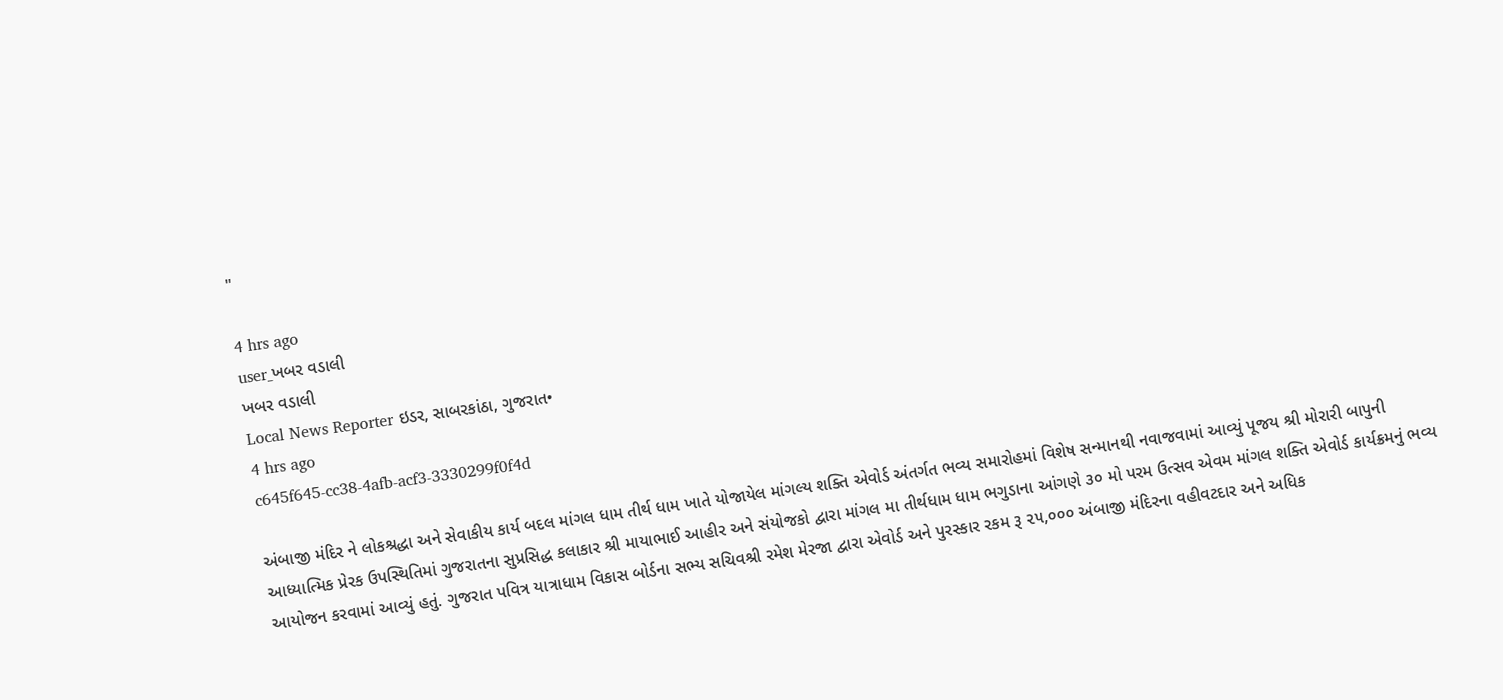"

4 hrs ago
user_ખબર વડાલી
ખબર વડાલી
Local News Reporter ઇડર, સાબરકાંઠા, ગુજરાત•
4 hrs ago
c645f645-cc38-4afb-acf3-3330299f0f4d

અંબાજી મંદિર ને લોકશ્રદ્ધા અને સેવાકીય કાર્ય બદલ માંગલ ધામ તીર્થ ધામ ખાતે યોજાયેલ માંગલ્ય શક્તિ એવોર્ડ અંતર્ગત ભવ્ય સમારોહમાં વિશેષ સન્માનથી નવાજવામાં આવ્યું પૂજય શ્રી મોરારી બાપુની આધ્યાત્મિક પ્રેરક ઉપસ્થિતિમાં ગુજરાતના સુપ્રસિદ્ધ કલાકાર શ્રી માયાભાઈ આહીર અને સંયોજકો દ્વારા માંગલ મા તીર્થધામ ધામ ભગુડાના આંગણે ૩૦ મો પરમ ઉત્સવ એવમ માંગલ શક્તિ એવોર્ડ કાર્યક્રમનું ભવ્ય આયોજન કરવામાં આવ્યું હતું. ગુજરાત પવિત્ર યાત્રાધામ વિકાસ બોર્ડના સભ્ય સચિવશ્રી રમેશ મેરજા દ્વારા એવોર્ડ અને પુરસ્કાર રકમ રૂ ૨૫,૦૦૦ અંબાજી મંદિરના વહીવટદાર અને અધિક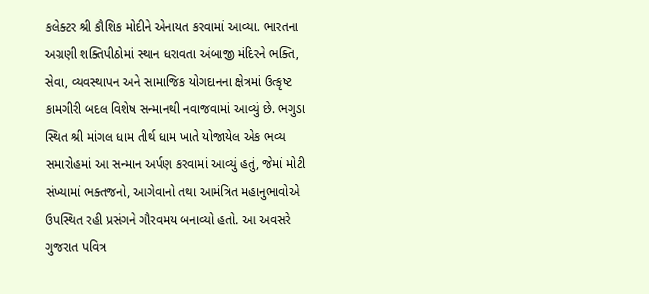કલેક્ટર શ્રી કૌશિક મોદીને એનાયત કરવામાં આવ્યા. ભારતના અગ્રણી શક્તિપીઠોમાં સ્થાન ધરાવતા અંબાજી મંદિરને ભક્તિ, સેવા, વ્યવસ્થાપન અને સામાજિક યોગદાનના ક્ષેત્રમાં ઉત્કૃષ્ટ કામગીરી બદલ વિશેષ સન્માનથી નવાજવામાં આવ્યું છે. ભગુડા સ્થિત શ્રી માંગલ ધામ તીર્થ ધામ ખાતે યોજાયેલ એક ભવ્ય સમારોહમાં આ સન્માન અર્પણ કરવામાં આવ્યું હતું, જેમાં મોટી સંખ્યામાં ભક્તજનો, આગેવાનો તથા આમંત્રિત મહાનુભાવોએ ઉપસ્થિત રહી પ્રસંગને ગૌરવમય બનાવ્યો હતો. આ અવસરે ગુજરાત પવિત્ર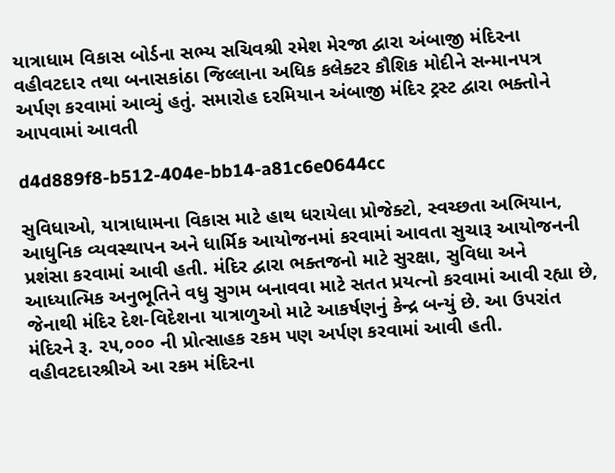યાત્રાધામ વિકાસ બોર્ડના સભ્ય સચિવશ્રી રમેશ મેરજા દ્વારા અંબાજી મંદિરના વહીવટદાર તથા બનાસકાંઠા જિલ્લાના અધિક કલેક્ટર કૌશિક મોદીને સન્માનપત્ર અર્પણ કરવામાં આવ્યું હતું. સમારોહ દરમિયાન અંબાજી મંદિર ટ્રસ્ટ દ્વારા ભક્તોને આપવામાં આવતી

d4d889f8-b512-404e-bb14-a81c6e0644cc

સુવિધાઓ, યાત્રાધામના વિકાસ માટે હાથ ધરાયેલા પ્રોજેક્ટો, સ્વચ્છતા અભિયાન, આધુનિક વ્યવસ્થાપન અને ધાર્મિક આયોજનમાં કરવામાં આવતા સુચારૂ આયોજનની પ્રશંસા કરવામાં આવી હતી. મંદિર દ્વારા ભક્તજનો માટે સુરક્ષા, સુવિધા અને આધ્યાત્મિક અનુભૂતિને વધુ સુગમ બનાવવા માટે સતત પ્રયત્નો કરવામાં આવી રહ્યા છે, જેનાથી મંદિર દેશ-વિદેશના યાત્રાળુઓ માટે આકર્ષણનું કેન્દ્ર બન્યું છે. આ ઉપરાંત મંદિરને રૂ. ૨૫,૦૦૦ ની પ્રોત્સાહક રકમ પણ અર્પણ કરવામાં આવી હતી. વહીવટદારશ્રીએ આ રકમ મંદિરના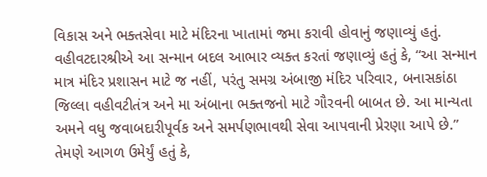વિકાસ અને ભક્તસેવા માટે મંદિરના ખાતામાં જમા કરાવી હોવાનું જણાવ્યું હતું. વહીવટદારશ્રીએ આ સન્માન બદલ આભાર વ્યક્ત કરતાં જણાવ્યું હતું કે, “આ સન્માન માત્ર મંદિર પ્રશાસન માટે જ નહીં, પરંતુ સમગ્ર અંબાજી મંદિર પરિવાર, બનાસકાંઠા જિલ્લા વહીવટીતંત્ર અને મા અંબાના ભક્તજનો માટે ગૌરવની બાબત છે. આ માન્યતા અમને વધુ જવાબદારીપૂર્વક અને સમર્પણભાવથી સેવા આપવાની પ્રેરણા આપે છે.” તેમણે આગળ ઉમેર્યું હતું કે,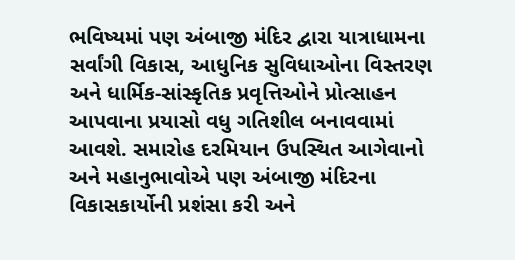ભવિષ્યમાં પણ અંબાજી મંદિર દ્વારા યાત્રાધામના સર્વાંગી વિકાસ, આધુનિક સુવિધાઓના વિસ્તરણ અને ધાર્મિક-સાંસ્કૃતિક પ્રવૃત્તિઓને પ્રોત્સાહન આપવાના પ્રયાસો વધુ ગતિશીલ બનાવવામાં આવશે. સમારોહ દરમિયાન ઉપસ્થિત આગેવાનો અને મહાનુભાવોએ પણ અંબાજી મંદિરના વિકાસકાર્યોની પ્રશંસા કરી અને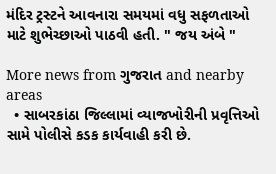મંદિર ટ્રસ્ટને આવનારા સમયમાં વધુ સફળતાઓ માટે શુભેચ્છાઓ પાઠવી હતી. " જય અંબે "

More news from ગુજરાત and nearby areas
  • સાબરકાંઠા જિલ્લામાં વ્યાજખોરીની પ્રવૃત્તિઓ સામે પોલીસે કડક કાર્યવાહી કરી છે.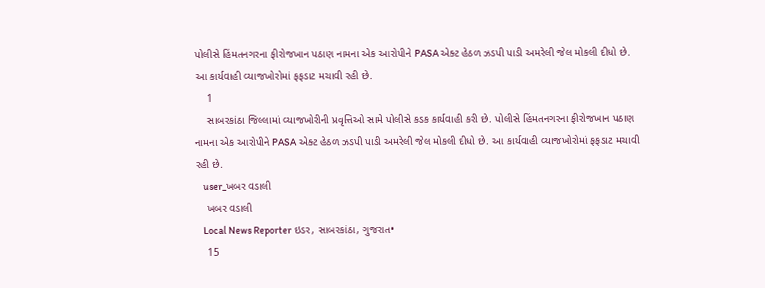પોલીસે હિંમતનગરના ફીરોજખાન પઠાણ નામના એક આરોપીને PASA એક્ટ હેઠળ ઝડપી પાડી અમરેલી જેલ મોકલી દીધો છે. આ કાર્યવાહી વ્યાજખોરોમાં ફફડાટ મચાવી રહી છે.
    1
    સાબરકાંઠા જિલ્લામાં વ્યાજખોરીની પ્રવૃત્તિઓ સામે પોલીસે કડક કાર્યવાહી કરી છે. પોલીસે હિંમતનગરના ફીરોજખાન પઠાણ નામના એક આરોપીને PASA એક્ટ હેઠળ ઝડપી પાડી અમરેલી જેલ મોકલી દીધો છે. આ કાર્યવાહી વ્યાજખોરોમાં ફફડાટ મચાવી રહી છે.
    user_ખબર વડાલી
    ખબર વડાલી
    Local News Reporter ઇડર, સાબરકાંઠા, ગુજરાત•
    15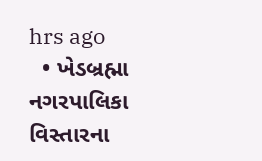hrs ago
  • ખેડબ્રહ્મા નગરપાલિકા વિસ્તારના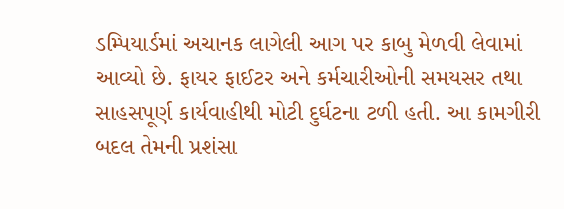ડમ્પિયાર્ડમાં અચાનક લાગેલી આગ પર કાબુ મેળવી લેવામાં આવ્યો છે. ફાયર ફાઈટર અને કર્મચારીઓની સમયસર તથા સાહસપૂર્ણ કાર્યવાહીથી મોટી દુર્ઘટના ટળી હતી. આ કામગીરી બદલ તેમની પ્રશંસા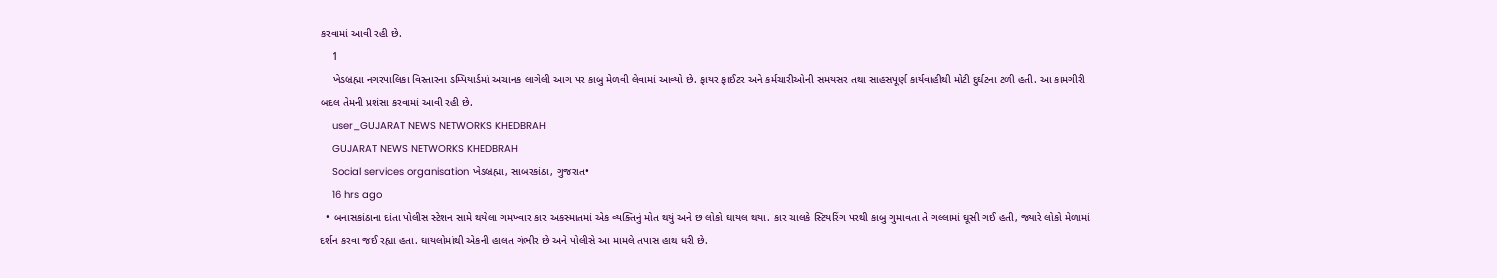કરવામાં આવી રહી છે.
    1
    ખેડબ્રહ્મા નગરપાલિકા વિસ્તારના ડમ્પિયાર્ડમાં અચાનક લાગેલી આગ પર કાબુ મેળવી લેવામાં આવ્યો છે. ફાયર ફાઈટર અને કર્મચારીઓની સમયસર તથા સાહસપૂર્ણ કાર્યવાહીથી મોટી દુર્ઘટના ટળી હતી. આ કામગીરી બદલ તેમની પ્રશંસા કરવામાં આવી રહી છે.
    user_GUJARAT NEWS NETWORKS KHEDBRAH
    GUJARAT NEWS NETWORKS KHEDBRAH
    Social services organisation ખેડબ્રહ્મા, સાબરકાંઠા, ગુજરાત•
    16 hrs ago
  • બનાસકાંઠાના દાંતા પોલીસ સ્ટેશન સામે થયેલા ગમખ્વાર કાર અકસ્માતમાં એક વ્યક્તિનું મોત થયું અને છ લોકો ઘાયલ થયા. કાર ચાલકે સ્ટિયરિંગ પરથી કાબુ ગુમાવતા તે ગલ્લામાં ઘૂસી ગઈ હતી, જ્યારે લોકો મેળામાં દર્શન કરવા જઈ રહ્યા હતા. ઘાયલોમાંથી એકની હાલત ગંભીર છે અને પોલીસે આ મામલે તપાસ હાથ ધરી છે.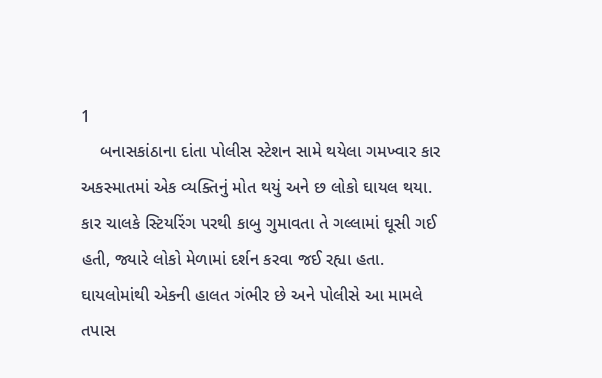1
    બનાસકાંઠાના દાંતા પોલીસ સ્ટેશન સામે થયેલા ગમખ્વાર કાર અકસ્માતમાં એક વ્યક્તિનું મોત થયું અને છ લોકો ઘાયલ થયા. કાર ચાલકે સ્ટિયરિંગ પરથી કાબુ ગુમાવતા તે ગલ્લામાં ઘૂસી ગઈ હતી, જ્યારે લોકો મેળામાં દર્શન કરવા જઈ રહ્યા હતા. ઘાયલોમાંથી એકની હાલત ગંભીર છે અને પોલીસે આ મામલે તપાસ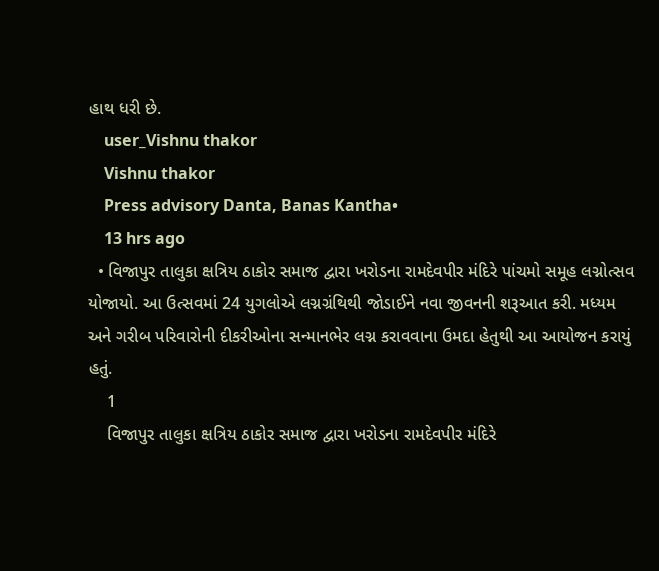હાથ ધરી છે.
    user_Vishnu thakor
    Vishnu thakor
    Press advisory Danta, Banas Kantha•
    13 hrs ago
  • વિજાપુર તાલુકા ક્ષત્રિય ઠાકોર સમાજ દ્વારા ખરોડના રામદેવપીર મંદિરે પાંચમો સમૂહ લગ્નોત્સવ યોજાયો. આ ઉત્સવમાં 24 યુગલોએ લગ્નગ્રંથિથી જોડાઈને નવા જીવનની શરૂઆત કરી. મધ્યમ અને ગરીબ પરિવારોની દીકરીઓના સન્માનભેર લગ્ન કરાવવાના ઉમદા હેતુથી આ આયોજન કરાયું હતું.
    1
    વિજાપુર તાલુકા ક્ષત્રિય ઠાકોર સમાજ દ્વારા ખરોડના રામદેવપીર મંદિરે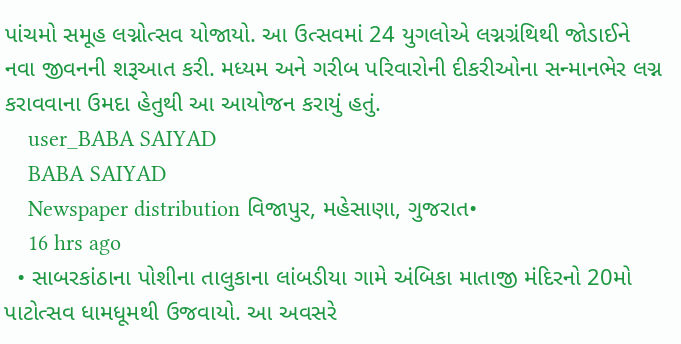પાંચમો સમૂહ લગ્નોત્સવ યોજાયો. આ ઉત્સવમાં 24 યુગલોએ લગ્નગ્રંથિથી જોડાઈને નવા જીવનની શરૂઆત કરી. મધ્યમ અને ગરીબ પરિવારોની દીકરીઓના સન્માનભેર લગ્ન કરાવવાના ઉમદા હેતુથી આ આયોજન કરાયું હતું.
    user_BABA SAIYAD
    BABA SAIYAD
    Newspaper distribution વિજાપુર, મહેસાણા, ગુજરાત•
    16 hrs ago
  • સાબરકાંઠાના પોશીના તાલુકાના લાંબડીયા ગામે અંબિકા માતાજી મંદિરનો 20મો પાટોત્સવ ધામધૂમથી ઉજવાયો. આ અવસરે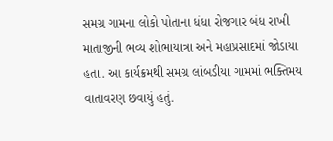સમગ્ર ગામના લોકો પોતાના ધંધા રોજગાર બંધ રાખી માતાજીની ભવ્ય શોભાયાત્રા અને મહાપ્રસાદમાં જોડાયા હતા. આ કાર્યક્રમથી સમગ્ર લાંબડીયા ગામમાં ભક્તિમય વાતાવરણ છવાયું હતું.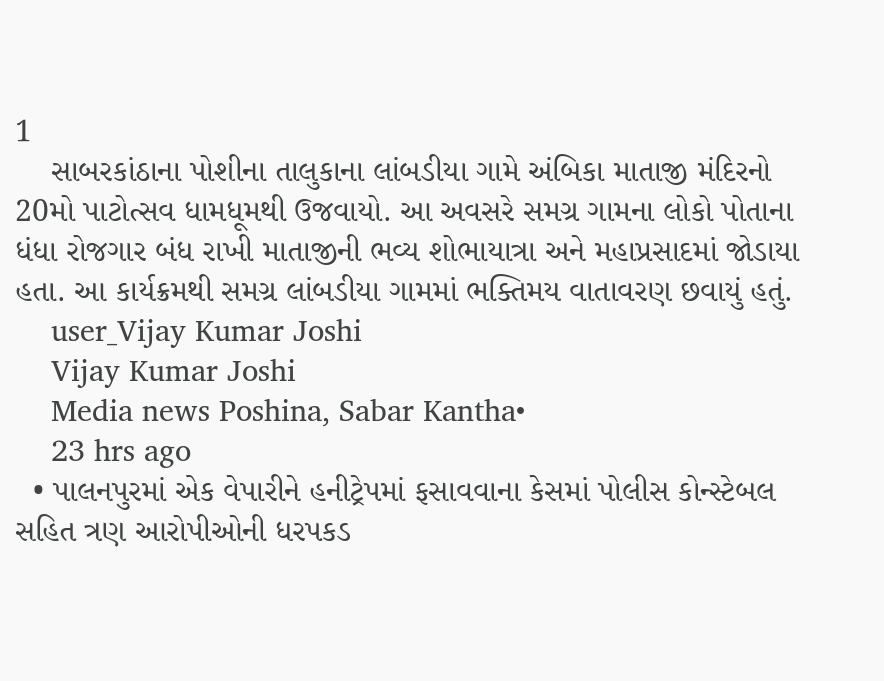1
    સાબરકાંઠાના પોશીના તાલુકાના લાંબડીયા ગામે અંબિકા માતાજી મંદિરનો 20મો પાટોત્સવ ધામધૂમથી ઉજવાયો. આ અવસરે સમગ્ર ગામના લોકો પોતાના ધંધા રોજગાર બંધ રાખી માતાજીની ભવ્ય શોભાયાત્રા અને મહાપ્રસાદમાં જોડાયા હતા. આ કાર્યક્રમથી સમગ્ર લાંબડીયા ગામમાં ભક્તિમય વાતાવરણ છવાયું હતું.
    user_Vijay Kumar Joshi
    Vijay Kumar Joshi
    Media news Poshina, Sabar Kantha•
    23 hrs ago
  • પાલનપુરમાં એક વેપારીને હનીટ્રેપમાં ફસાવવાના કેસમાં પોલીસ કોન્સ્ટેબલ સહિત ત્રણ આરોપીઓની ધરપકડ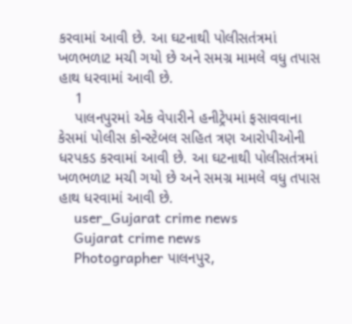કરવામાં આવી છે. આ ઘટનાથી પોલીસતંત્રમાં ખળભળાટ મચી ગયો છે અને સમગ્ર મામલે વધુ તપાસ હાથ ધરવામાં આવી છે.
    1
    પાલનપુરમાં એક વેપારીને હનીટ્રેપમાં ફસાવવાના કેસમાં પોલીસ કોન્સ્ટેબલ સહિત ત્રણ આરોપીઓની ધરપકડ કરવામાં આવી છે. આ ઘટનાથી પોલીસતંત્રમાં ખળભળાટ મચી ગયો છે અને સમગ્ર મામલે વધુ તપાસ હાથ ધરવામાં આવી છે.
    user_Gujarat crime news
    Gujarat crime news
    Photographer પાલનપુર,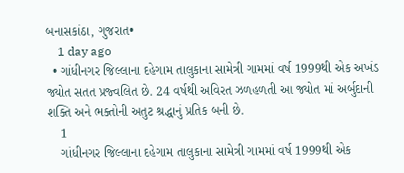બનાસકાંઠા, ગુજરાત•
    1 day ago
  • ગાંધીનગર જિલ્લાના દહેગામ તાલુકાના સામેત્રી ગામમાં વર્ષ 1999થી એક અખંડ જ્યોત સતત પ્રજ્વલિત છે. 24 વર્ષથી અવિરત ઝળહળતી આ જ્યોત માં અર્બુદાની શક્તિ અને ભક્તોની અતુટ શ્રદ્ધાનું પ્રતિક બની છે.
    1
    ગાંધીનગર જિલ્લાના દહેગામ તાલુકાના સામેત્રી ગામમાં વર્ષ 1999થી એક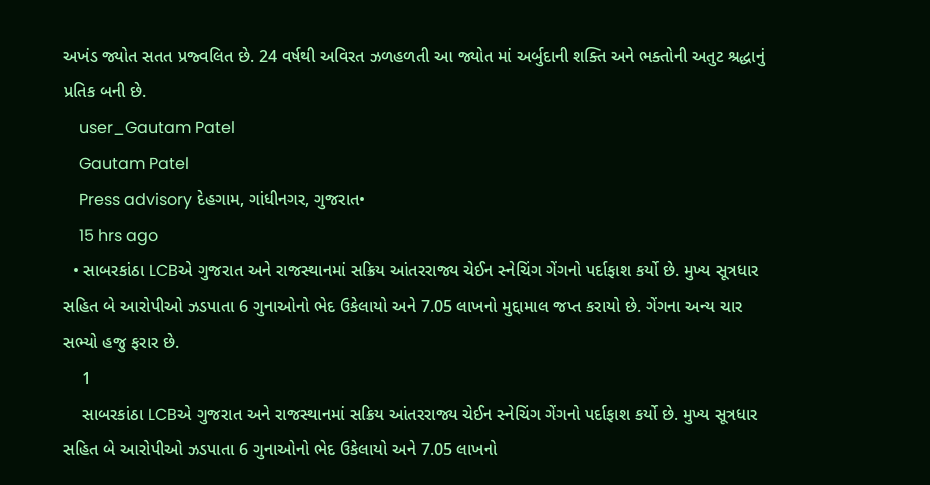અખંડ જ્યોત સતત પ્રજ્વલિત છે. 24 વર્ષથી અવિરત ઝળહળતી આ જ્યોત માં અર્બુદાની શક્તિ અને ભક્તોની અતુટ શ્રદ્ધાનું પ્રતિક બની છે.
    user_Gautam Patel
    Gautam Patel
    Press advisory દેહગામ, ગાંધીનગર, ગુજરાત•
    15 hrs ago
  • સાબરકાંઠા LCBએ ગુજરાત અને રાજસ્થાનમાં સક્રિય આંતરરાજ્ય ચેઈન સ્નેચિંગ ગેંગનો પર્દાફાશ કર્યો છે. મુખ્ય સૂત્રધાર સહિત બે આરોપીઓ ઝડપાતા 6 ગુનાઓનો ભેદ ઉકેલાયો અને 7.05 લાખનો મુદ્દામાલ જપ્ત કરાયો છે. ગેંગના અન્ય ચાર સભ્યો હજુ ફરાર છે.
    1
    સાબરકાંઠા LCBએ ગુજરાત અને રાજસ્થાનમાં સક્રિય આંતરરાજ્ય ચેઈન સ્નેચિંગ ગેંગનો પર્દાફાશ કર્યો છે. મુખ્ય સૂત્રધાર સહિત બે આરોપીઓ ઝડપાતા 6 ગુનાઓનો ભેદ ઉકેલાયો અને 7.05 લાખનો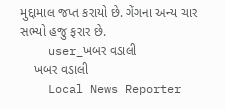મુદ્દામાલ જપ્ત કરાયો છે. ગેંગના અન્ય ચાર સભ્યો હજુ ફરાર છે.
    user_ખબર વડાલી
    ખબર વડાલી
    Local News Reporter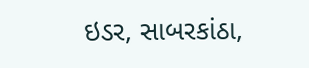ઇડર, સાબરકાંઠા,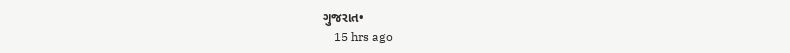ગુજરાત•
    15 hrs ago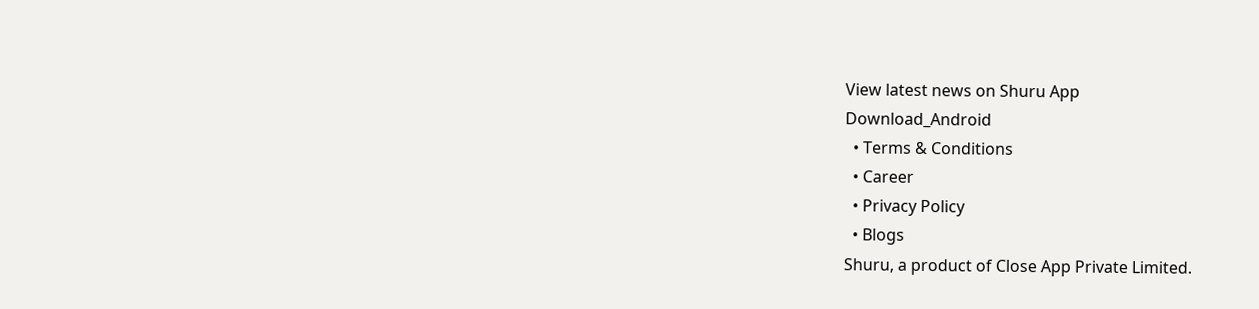View latest news on Shuru App
Download_Android
  • Terms & Conditions
  • Career
  • Privacy Policy
  • Blogs
Shuru, a product of Close App Private Limited.